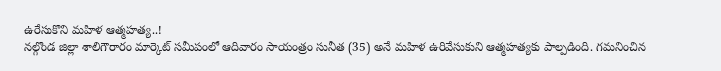ఉరేసుకొని మహిళ ఆత్మహత్య..!
నల్గొండ జిల్లా శాలిగౌరారం మార్కెట్ సమీపంలో ఆదివారం సాయంత్రం సునీత (35) అనే మహిళ ఉరివేసుకుని ఆత్మహత్యకు పాల్పడింది. గమనించిన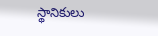స్థానికులు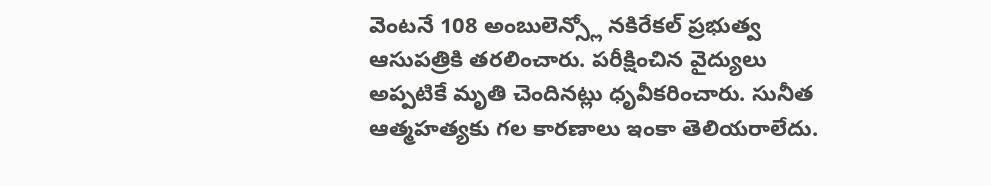వెంటనే 108 అంబులెన్స్లో నకిరేకల్ ప్రభుత్వ ఆసుపత్రికి తరలించారు. పరీక్షించిన వైద్యులు అప్పటికే మృతి చెందినట్లు ధృవీకరించారు. సునీత ఆత్మహత్యకు గల కారణాలు ఇంకా తెలియరాలేదు.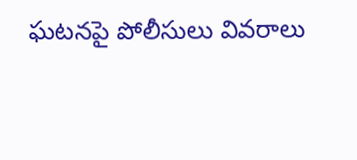ఘటనపై పోలీసులు వివరాలు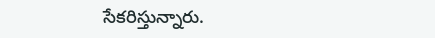సేకరిస్తున్నారు.